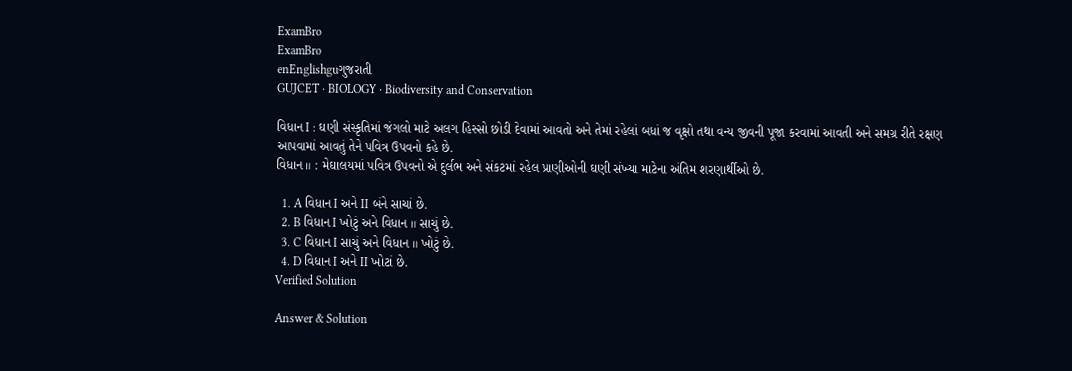ExamBro
ExamBro
enEnglishguગુજરાતી
GUJCET · BIOLOGY · Biodiversity and Conservation

વિધાન I : ઘણી સંસ્કૃતિમાં જંગલો માટે અલગ હિસ્સો છોડી દેવામાં આવતો અને તેમાં રહેલાં બધાં જ વૃક્ષો તથા વન્ય જીવની પૂજા કરવામાં આવતી અને સમગ્ર રીતે રક્ષણ આપવામાં આવતું તેને પવિત્ર ઉપવનો કહે છે.
વિધાન ॥ : મેઘાલયમાં પવિત્ર ઉપવનો એ દુર્લભ અને સંકટમાં રહેલ પ્રાણીઓની ઘણી સંખ્યા માટેના અંતિમ શરણાર્થીઓ છે.

  1. A વિધાન I અને II બંને સાચાં છે.
  2. B વિધાન I ખોટું અને વિધાન ॥ સાચું છે.
  3. C વિધાન I સાચું અને વિધાન ॥ ખોટું છે.
  4. D વિધાન I અને II ખોટાં છે.
Verified Solution

Answer & Solution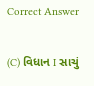Correct Answer

(C) વિધાન I સાચું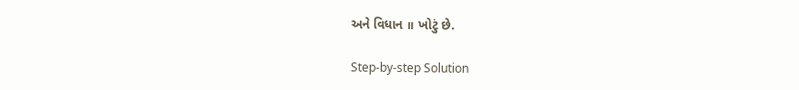અને વિધાન ॥ ખોટું છે.

Step-by-step Solution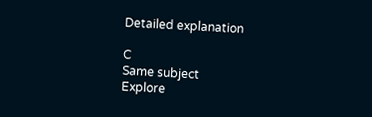Detailed explanation

C
Same subject
Explore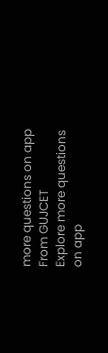more questions on app
From GUJCET
Explore more questions on app